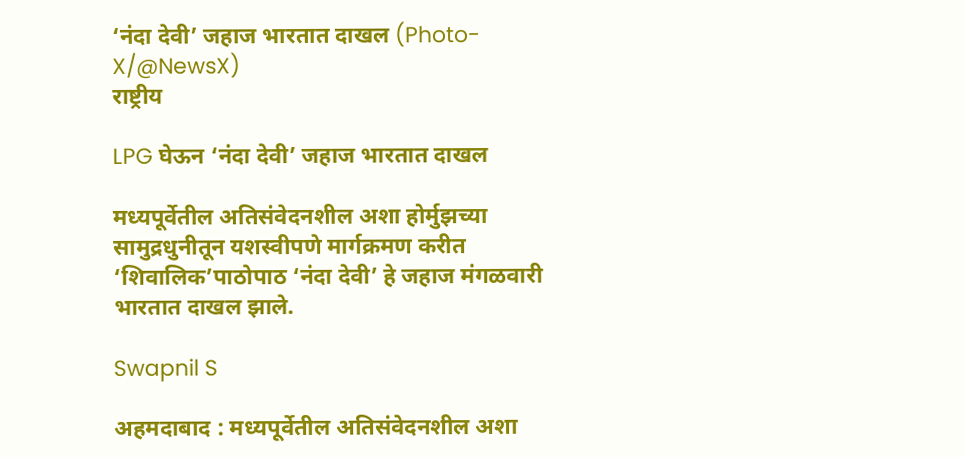‘नंदा देवी’ जहाज भारतात दाखल (Photo-X/@NewsX)
राष्ट्रीय

LPG घेऊन ‘नंदा देवी’ जहाज भारतात दाखल

मध्यपूर्वेतील अतिसंवेदनशील अशा होर्मुझच्या सामुद्रधुनीतून यशस्वीपणे मार्गक्रमण करीत ‘शिवालिक’पाठोपाठ ‘नंदा देवी’ हे जहाज मंगळवारी भारतात दाखल झाले.

Swapnil S

अहमदाबाद : मध्यपूर्वेतील अतिसंवेदनशील अशा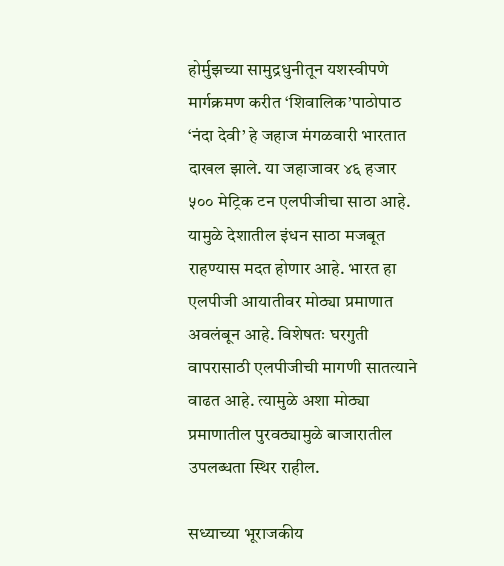होर्मुझच्या सामुद्रधुनीतून यशस्वीपणे मार्गक्रमण करीत ‘शिवालिक’पाठोपाठ ‘नंदा देवी’ हे जहाज मंगळवारी भारतात दाखल झाले. या जहाजावर ४६ हजार ५०० मेट्रिक टन एलपीजीचा साठा आहे. यामुळे देशातील इंधन साठा मजबूत राहण्यास मदत होणार आहे. भारत हा एलपीजी आयातीवर मोठ्या प्रमाणात अवलंबून आहे. विशेषतः घरगुती वापरासाठी एलपीजीची मागणी सातत्याने वाढत आहे. त्यामुळे अशा मोठ्या प्रमाणातील पुरवठ्यामुळे बाजारातील उपलब्धता स्थिर राहील.

सध्याच्या भूराजकीय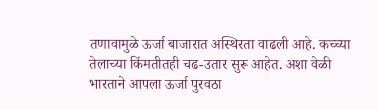तणावामुळे ऊर्जा बाजारात अस्थिरता वाढली आहे. कच्च्या तेलाच्या किंमतीतही चढ-उतार सुरू आहेत. अशा वेळी भारताने आपला ऊर्जा पुरवठा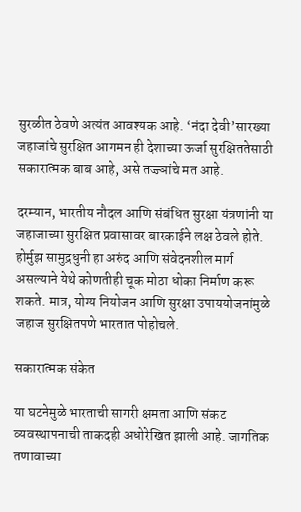सुरळीत ठेवणे अत्यंत आवश्यक आहे. ‘नंदा देवी’सारख्या जहाजांचे सुरक्षित आगमन ही देशाच्या ऊर्जा सुरक्षिततेसाठी सकारात्मक बाब आहे, असे तज्ज्ञांचे मत आहे.

दरम्यान, भारतीय नौदल आणि संबंधित सुरक्षा यंत्रणांनी या जहाजाच्या सुरक्षित प्रवासावर बारकाईने लक्ष ठेवले होते. होर्मुझ सामुद्रधुनी हा अरुंद आणि संवेदनशील मार्ग असल्याने येथे कोणतीही चूक मोठा धोका निर्माण करू शकते. मात्र, योग्य नियोजन आणि सुरक्षा उपाययोजनांमुळे जहाज सुरक्षितपणे भारतात पोहोचले.

सकारात्मक संकेत

या घटनेमुळे भारताची सागरी क्षमता आणि संकट व्यवस्थापनाची ताकदही अधोरेखित झाली आहे. जागतिक तणावाच्या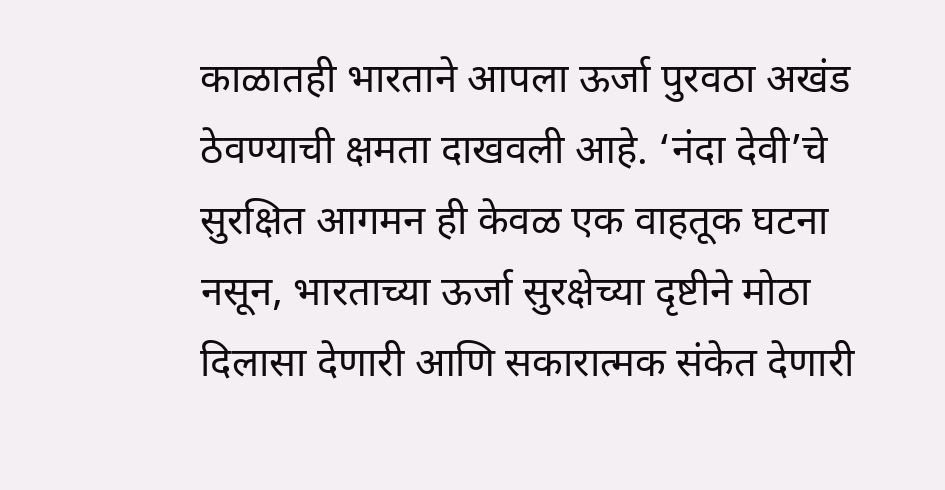काळातही भारताने आपला ऊर्जा पुरवठा अखंड ठेवण्याची क्षमता दाखवली आहे. ‘नंदा देवी’चे सुरक्षित आगमन ही केवळ एक वाहतूक घटना नसून, भारताच्या ऊर्जा सुरक्षेच्या दृष्टीने मोठा दिलासा देणारी आणि सकारात्मक संकेत देणारी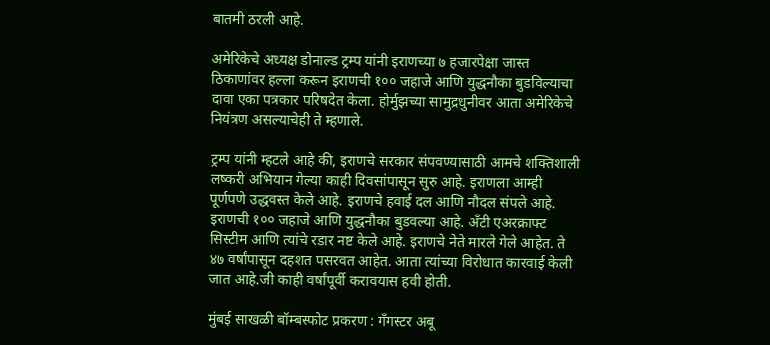बातमी ठरली आहे.

अमेरिकेचे अध्यक्ष डोनाल्ड ट्रम्प यांनी इराणच्या ७ हजारपेक्षा जास्त ठिकाणांवर हल्ला करून इराणची १०० जहाजे आणि युद्धनौका बुडविल्याचा दावा एका पत्रकार परिषदेत केला. होर्मुझच्या सामुद्रधुनीवर आता अमेरिकेचे नियंत्रण असल्याचेही ते म्हणाले.

ट्रम्प यांनी म्हटले आहे की, इराणचे सरकार संपवण्यासाठी आमचे शक्तिशाली लष्करी अभियान गेल्या काही दिवसांपासून सुरु आहे. इराणला आम्ही पूर्णपणे उद्धवस्त केले आहे. इराणचे हवाई दल आणि नौदल संपले आहे. इराणची १०० जहाजे आणि युद्धनौका बुडवल्या आहे. अँटी एअरक्राफ्ट सिस्टीम आणि त्यांचे रडार नष्ट केले आहे. इराणचे नेते मारले गेले आहेत. ते ४७ वर्षांपासून दहशत पसरवत आहेत. आता त्यांच्या विरोधात कारवाई केली जात आहे.जी काही वर्षांपूर्वी करावयास हवी होती.

मुंबई साखळी बॉम्बस्फोट प्रकरण : गँगस्टर अबू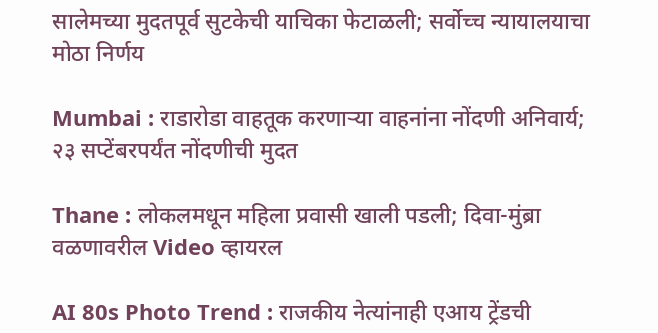सालेमच्या मुदतपूर्व सुटकेची याचिका फेटाळली; सर्वोच्च न्यायालयाचा मोठा निर्णय

Mumbai : राडारोडा वाहतूक करणाऱ्या वाहनांना नोंदणी अनिवार्य; २३ सप्टेंबरपर्यंत नोंदणीची मुदत

Thane : लोकलमधून महिला प्रवासी खाली पडली; दिवा-मुंब्रा वळणावरील Video व्हायरल

AI 80s Photo Trend : राजकीय नेत्यांनाही एआय ट्रेंडची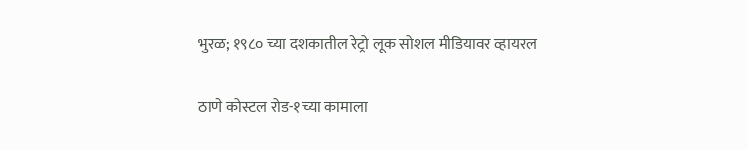भुरळ; १९८० च्या दशकातील रेट्रो लूक सोशल मीडियावर व्हायरल

ठाणे कोस्टल रोड-१च्या कामाला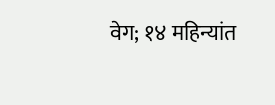वेग; १४ महिन्यांत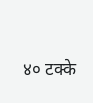४० टक्के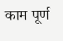काम पूर्ण